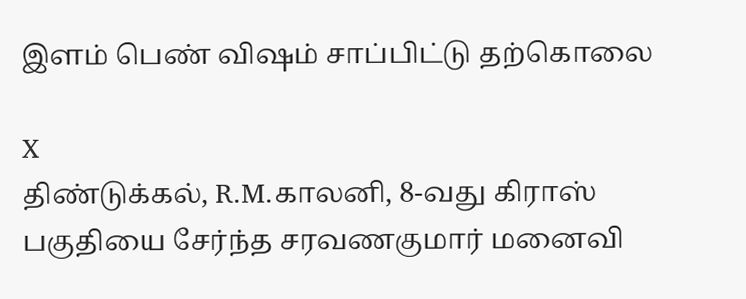இளம் பெண் விஷம் சாப்பிட்டு தற்கொலை

X
திண்டுக்கல், R.M.காலனி, 8-வது கிராஸ் பகுதியை சேர்ந்த சரவணகுமார் மனைவி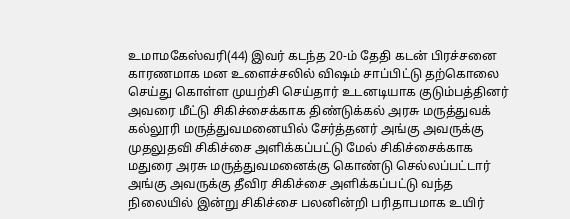உமாமகேஸ்வரி(44) இவர் கடந்த 20-ம் தேதி கடன் பிரச்சனை காரணமாக மன உளைச்சலில் விஷம் சாப்பிட்டு தற்கொலை செய்து கொள்ள முயற்சி செய்தார் உடனடியாக குடும்பத்தினர் அவரை மீட்டு சிகிச்சைக்காக திண்டுக்கல் அரசு மருத்துவக் கல்லூரி மருத்துவமனையில் சேர்த்தனர் அங்கு அவருக்கு முதலுதவி சிகிச்சை அளிக்கப்பட்டு மேல் சிகிச்சைக்காக மதுரை அரசு மருத்துவமனைக்கு கொண்டு செல்லப்பட்டார் அங்கு அவருக்கு தீவிர சிகிச்சை அளிக்கப்பட்டு வந்த நிலையில் இன்று சிகிச்சை பலனின்றி பரிதாபமாக உயிர்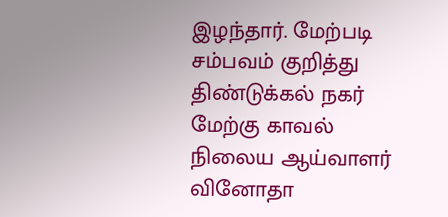இழந்தார். மேற்படி சம்பவம் குறித்து திண்டுக்கல் நகர் மேற்கு காவல் நிலைய ஆய்வாளர் வினோதா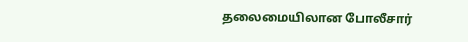தலைமையிலான போலீசார்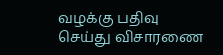வழக்கு பதிவு செய்து விசாரணை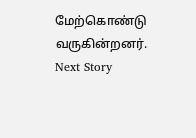மேற்கொண்டு வருகின்றனர்.
Next Story